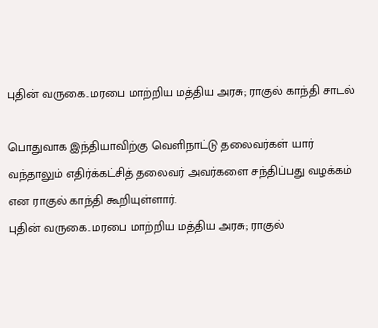புதின் வருகை..மரபை மாற்றிய மத்திய அரசு; ராகுல் காந்தி சாடல்

பொதுவாக இந்தியாவிற்கு வெளிநாட்டு தலைவர்கள் யார் வந்தாலும் எதிர்க்கட்சித் தலைவர் அவர்களை சந்திப்பது வழக்கம் என ராகுல் காந்தி கூறியுள்ளார்.
புதின் வருகை..மரபை மாற்றிய மத்திய அரசு; ராகுல்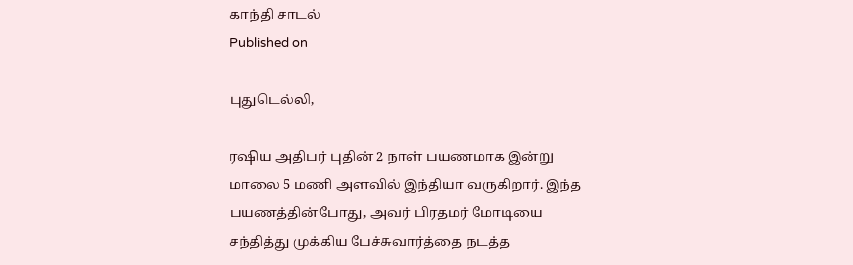காந்தி சாடல்
Published on

புதுடெல்லி,

ரஷிய அதிபர் புதின் 2 நாள் பயணமாக இன்று மாலை 5 மணி அளவில் இந்தியா வருகிறார். இந்த பயணத்தின்போது, அவர் பிரதமர் மோடியை சந்தித்து முக்கிய பேச்சுவார்த்தை நடத்த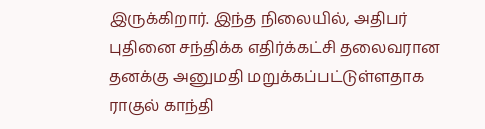இருக்கிறார். இந்த நிலையில், அதிபர் புதினை சந்திக்க எதிர்க்கட்சி தலைவரான தனக்கு அனுமதி மறுக்கப்பட்டுள்ளதாக ராகுல் காந்தி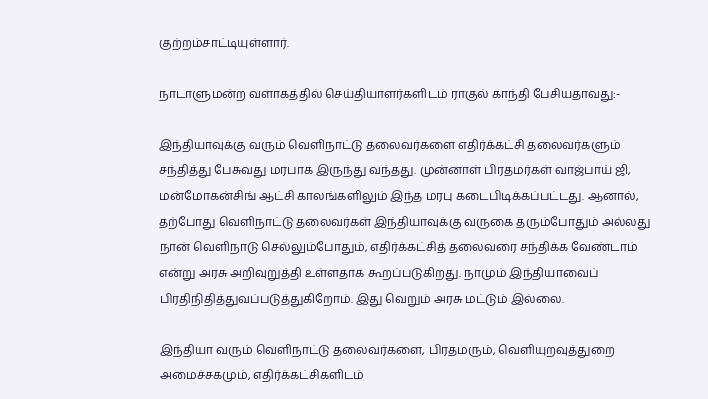குற்றம்சாட்டியுள்ளார்.

நாடாளுமன்ற வளாகத்தில் செய்தியாளர்களிடம் ராகுல் காந்தி பேசியதாவது:-

இந்தியாவுக்கு வரும் வெளிநாட்டு தலைவர்களை எதிர்க்கட்சி தலைவர்களும் சந்தித்து பேசுவது மரபாக இருந்து வந்தது. முன்னாள் பிரதமர்கள் வாஜ்பாய் ஜி, மன்மோகன்சிங் ஆட்சி காலங்களிலும் இந்த மரபு கடைபிடிக்கப்பட்டது. ஆனால், தற்போது வெளிநாட்டு தலைவர்கள் இந்தியாவுக்கு வருகை தரும்போதும் அல்லது நான் வெளிநாடு செல்லும்போதும், எதிர்க்கட்சித் தலைவரை சந்திக்க வேண்டாம் என்று அரசு அறிவுறுத்தி உள்ளதாக கூறப்படுகிறது. நாமும் இந்தியாவைப் பிரதிநிதித்துவப்படுத்துகிறோம். இது வெறும் அரசு மட்டும் இல்லை.

இந்தியா வரும் வெளிநாட்டு தலைவர்களை, பிரதமரும், வெளியுறவுத்துறை அமைச்சகமும், எதிர்க்கட்சிகளிடம்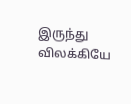இருந்து விலக்கியே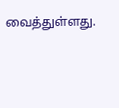வைத்துள்ளது.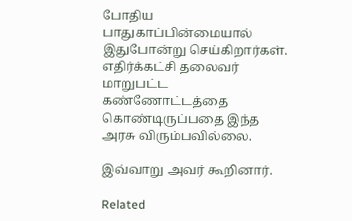போதிய பாதுகாப்பின்மையால் இதுபோன்று செய்கிறார்கள். எதிர்க்கட்சி தலைவர் மாறுபட்ட கண்ணோட்டத்தை கொண்டிருப்பதை இந்த அரசு விரும்பவில்லை.

இவ்வாறு அவர் கூறினார்.

Related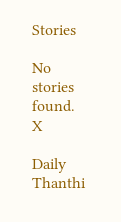Stories

No stories found.
X

Daily Thanthi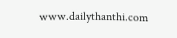www.dailythanthi.com